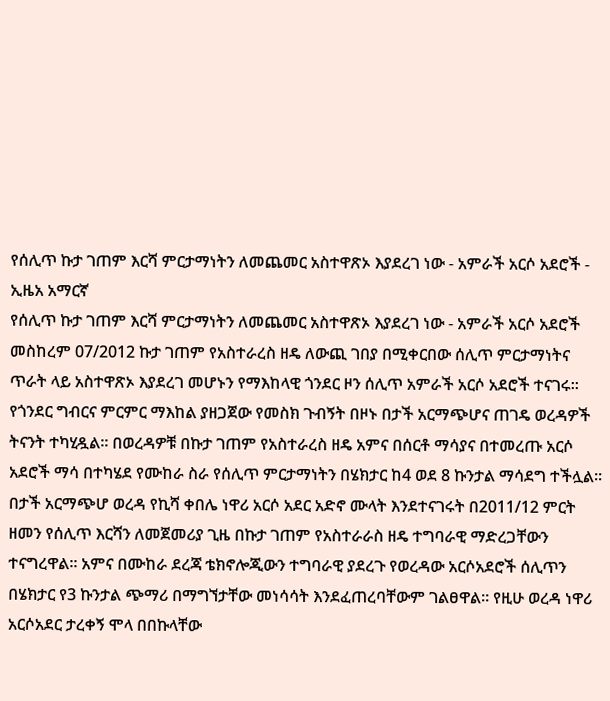የሰሊጥ ኩታ ገጠም እርሻ ምርታማነትን ለመጨመር አስተዋጽኦ እያደረገ ነው - አምራች አርሶ አደሮች - ኢዜአ አማርኛ
የሰሊጥ ኩታ ገጠም እርሻ ምርታማነትን ለመጨመር አስተዋጽኦ እያደረገ ነው - አምራች አርሶ አደሮች
መስከረም 07/2012 ኩታ ገጠም የአስተራረስ ዘዴ ለውጪ ገበያ በሚቀርበው ሰሊጥ ምርታማነትና ጥራት ላይ አስተዋጽኦ እያደረገ መሆኑን የማእከላዊ ጎንደር ዞን ሰሊጥ አምራች አርሶ አደሮች ተናገሩ፡፡ የጎንደር ግብርና ምርምር ማእከል ያዘጋጀው የመስክ ጉብኝት በዞኑ በታች አርማጭሆና ጠገዴ ወረዳዎች ትናንት ተካሂዷል፡፡ በወረዳዎቹ በኩታ ገጠም የአስተራረስ ዘዴ አምና በሰርቶ ማሳያና በተመረጡ አርሶ አደሮች ማሳ በተካሄደ የሙከራ ስራ የሰሊጥ ምርታማነትን በሄክታር ከ4 ወደ 8 ኩንታል ማሳደግ ተችሏል፡፡ በታች አርማጭሆ ወረዳ የኪሻ ቀበሌ ነዋሪ አርሶ አደር አድኖ ሙላት እንደተናገሩት በ2011/12 ምርት ዘመን የሰሊጥ እርሻን ለመጀመሪያ ጊዜ በኩታ ገጠም የአስተራራስ ዘዴ ተግባራዊ ማድረጋቸውን ተናግረዋል፡፡ አምና በሙከራ ደረጃ ቴክኖሎጂውን ተግባራዊ ያደረጉ የወረዳው አርሶአደሮች ሰሊጥን በሄክታር የ3 ኩንታል ጭማሪ በማግኘታቸው መነሳሳት እንደፈጠረባቸውም ገልፀዋል። የዚሁ ወረዳ ነዋሪ አርሶአደር ታረቀኝ ሞላ በበኩላቸው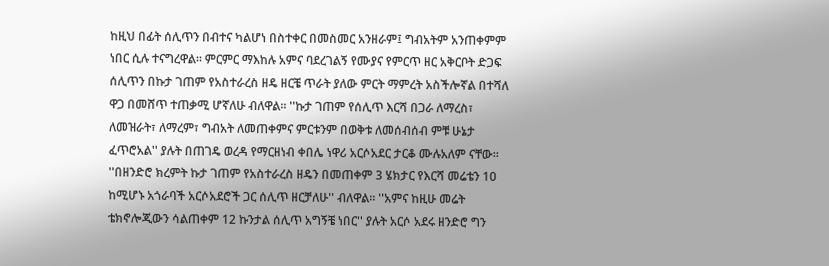ከዚህ በፊት ሰሊጥን በብተና ካልሆነ በስተቀር በመስመር አንዘራም፤ ግብአትም አንጠቀምም ነበር ሲሉ ተናግረዋል፡፡ ምርምር ማእከሉ አምና ባደረገልኝ የሙያና የምርጥ ዘር አቅርቦት ድጋፍ ሰሊጥን በኩታ ገጠም የአስተራረስ ዘዴ ዘርቼ ጥራት ያለው ምርት ማምረት አስችሎኛል በተሻለ ዋጋ በመሸጥ ተጠቃሚ ሆኛለሁ ብለዋል፡፡ ''ኩታ ገጠም የሰሊጥ እርሻ በጋራ ለማረስ፣ ለመዝራት፣ ለማረም፣ ግብአት ለመጠቀምና ምርቱንም በወቅቱ ለመሰብሰብ ምቹ ሁኔታ ፈጥሮአል'' ያሉት በጠገዴ ወረዳ የማርዘነብ ቀበሌ ነዋሪ አርሶአደር ታርቆ ሙሉአለም ናቸው። ''በዘንድሮ ክረምት ኩታ ገጠም የአስተራረስ ዘዴን በመጠቀም 3 ሄክታር የእርሻ መሬቴን 10 ከሚሆኑ አጎራባች አርሶአደሮች ጋር ሰሊጥ ዘርቻለሁ'' ብለዋል፡፡ ''አምና ከዚሁ መሬት ቴክኖሎጂውን ሳልጠቀም 12 ኩንታል ሰሊጥ አግኝቼ ነበር'' ያሉት አርሶ አደሩ ዘንድሮ ግን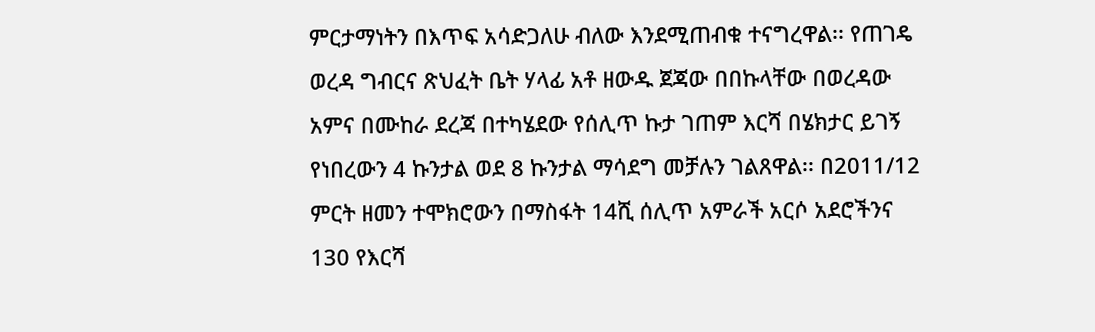ምርታማነትን በእጥፍ አሳድጋለሁ ብለው እንደሚጠብቁ ተናግረዋል፡፡ የጠገዴ ወረዳ ግብርና ጽህፈት ቤት ሃላፊ አቶ ዘውዱ ጀጃው በበኩላቸው በወረዳው አምና በሙከራ ደረጃ በተካሄደው የሰሊጥ ኩታ ገጠም እርሻ በሄክታር ይገኝ የነበረውን 4 ኩንታል ወደ 8 ኩንታል ማሳደግ መቻሉን ገልጸዋል፡፡ በ2011/12 ምርት ዘመን ተሞክሮውን በማስፋት 14ሺ ሰሊጥ አምራች አርሶ አደሮችንና 130 የእርሻ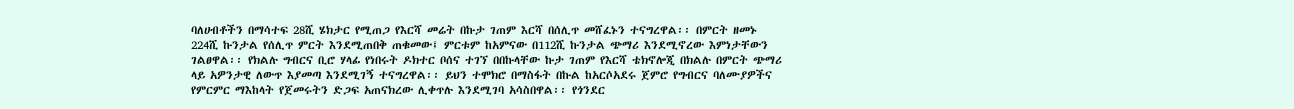ባለሀብቶችን በማሳተፍ 28ሺ ሄክታር የሚጠጋ የእርሻ መሬት በኩታ ገጠም እርሻ በሰሊጥ መሸፈኑን ተናግረዋል፡፡ በምርት ዘመኑ 224ሺ ኩንታል የሰሊጥ ምርት እንደሚጠበቅ ጠቁመው፤ ምርቱም ከአምናው በ112ሺ ኩንታል ጭማሪ እንደሚኖረው እምነታቸውን ገልፀዋል፡፡ የክልሉ ግብርና ቢሮ ሃላፊ የነበሩት ዶክተር ቦሰና ተገኘ በበኩላቸው ኩታ ገጠም የእርሻ ቴክኖሎጂ በክልሉ በምርት ጭማሪ ላይ አዎንታዊ ለውጥ እያመጣ እንደሚገኝ ተናግረዋል፡፡ ይህን ተሞክሮ በማስፋት በኩል ከአርሶአደሩ ጀምሮ የግብርና ባለሙያዎችና የምርምር ማእከላት የጀመሩትን ድጋፍ አጠናክረው ሊቀጥሉ እንደሚገባ አሳስበዋል፡፡ የጎንደር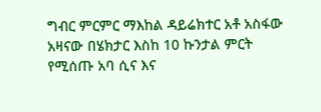ግብር ምርምር ማእከል ዳይሬክተር አቶ አስፋው አዛናው በሄክታር እስከ 10 ኩንታል ምርት የሚሰጡ አባ ሲና እና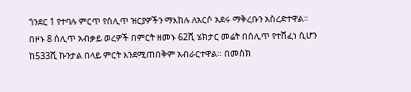ጎንደር 1 የተባሉ ምርጥ የሰሊጥ ዝርያዎችን ማእከሉ ለአርሶ አደሩ ማቅረቡን አስረድተዋል፡፡ በዞኑ 8 ሰሊጥ አብቃይ ወረዎች በምርት ዘመኑ 62ሺ ሄክታር መሬት በሰሊጥ የተሸፈነ ሲሆን ከ533ሺ ኩንታል በላይ ምርት እንደሚጠበቅም አብራርተዋል። በመስክ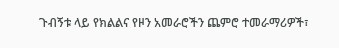ጉብኝቱ ላይ የክልልና የዞን አመራሮችን ጨምሮ ተመራማሪዎች፣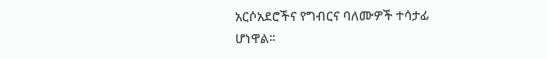አርሶአደሮችና የግብርና ባለሙዎች ተሳታፊ ሆነዋል፡፡